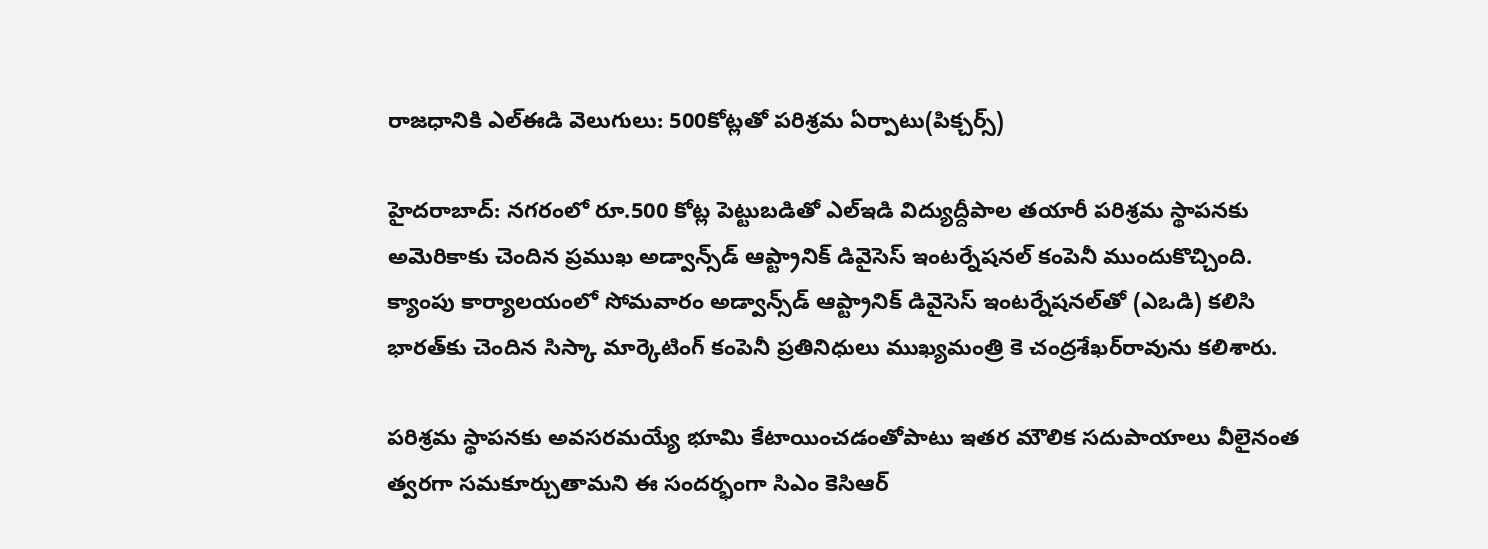రాజధానికి ఎల్ఈడి వెలుగులు: 500కోట్లతో పరిశ్రమ ఏర్పాటు(పిక్చర్స్)

హైదరాబాద్: నగరంలో రూ.500 కోట్ల పెట్టుబడితో ఎల్‌ఇడి విద్యుద్దీపాల తయారీ పరిశ్రమ స్థాపనకు అమెరికాకు చెందిన ప్రముఖ అడ్వాన్స్‌డ్ ఆప్ట్రానిక్ డివైసెస్ ఇంటర్నేషనల్ కంపెనీ ముందుకొచ్చింది. క్యాంపు కార్యాలయంలో సోమవారం అడ్వాన్స్‌డ్ ఆప్ట్రానిక్ డివైసెస్ ఇంటర్నేషనల్‌తో (ఎఒడి) కలిసి భారత్‌కు చెందిన సిస్కా మార్కెటింగ్ కంపెనీ ప్రతినిధులు ముఖ్యమంత్రి కె చంద్రశేఖర్‌రావును కలిశారు.

పరిశ్రమ స్థాపనకు అవసరమయ్యే భూమి కేటాయించడంతోపాటు ఇతర మౌలిక సదుపాయాలు వీలైనంత త్వరగా సమకూర్చుతామని ఈ సందర్భంగా సిఎం కెసిఆర్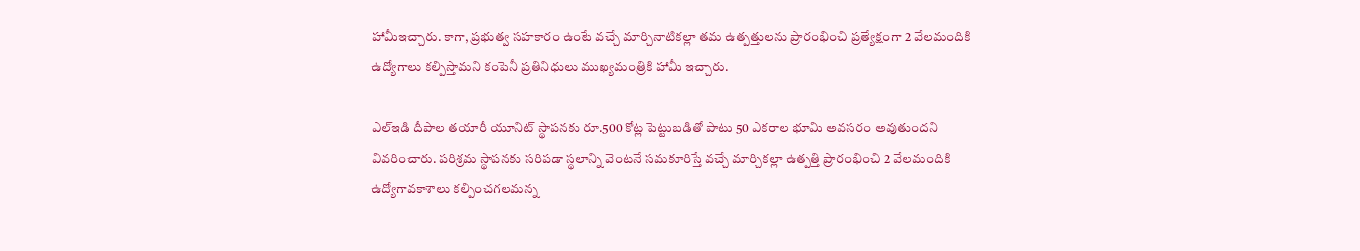హామీఇచ్చారు. కాగా, ప్రభుత్వ సహకారం ఉంటే వచ్చే మార్చినాటికల్లా తమ ఉత్పత్తులను ప్రారంభించి ప్రత్యేక్షంగా 2 వేలమందికి ఉద్యోగాలు కల్పిస్తామని కంపెనీ ప్రతినిధులు ముఖ్యమంత్రికి హామీ ఇచ్చారు.

ఎల్‌ఇడి దీపాల తయారీ యూనిట్ స్థాపనకు రూ.500 కోట్ల పెట్టుబడితో పాటు 50 ఎకరాల భూమి అవసరం అవుతుందని వివరించారు. పరిశ్రమ స్థాపనకు సరిపడా స్థలాన్ని వెంటనే సమకూరిస్తే వచ్చే మార్చికల్లా ఉత్పత్తి ప్రారంభించి 2 వేలమందికి ఉద్యోగావకాశాలు కల్పించగలమన్న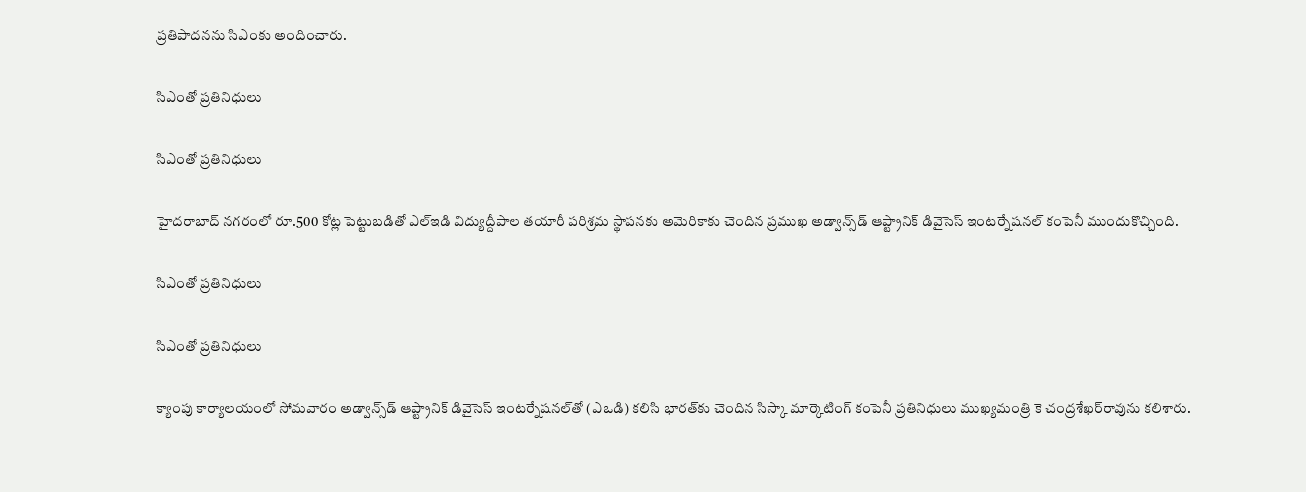ప్రతిపాదనను సిఎంకు అందించారు.

సిఎంతో ప్రతినిధులు

సిఎంతో ప్రతినిధులు

హైదరాబాద్ నగరంలో రూ.500 కోట్ల పెట్టుబడితో ఎల్‌ఇడి విద్యుద్దీపాల తయారీ పరిశ్రమ స్థాపనకు అమెరికాకు చెందిన ప్రముఖ అడ్వాన్స్‌డ్ ఆప్ట్రానిక్ డివైసెస్ ఇంటర్నేషనల్ కంపెనీ ముందుకొచ్చింది.

సిఎంతో ప్రతినిధులు

సిఎంతో ప్రతినిధులు

క్యాంపు కార్యాలయంలో సోమవారం అడ్వాన్స్‌డ్ ఆప్ట్రానిక్ డివైసెస్ ఇంటర్నేషనల్‌తో (ఎఒడి) కలిసి భారత్‌కు చెందిన సిస్కా మార్కెటింగ్ కంపెనీ ప్రతినిధులు ముఖ్యమంత్రి కె చంద్రశేఖర్‌రావును కలిశారు.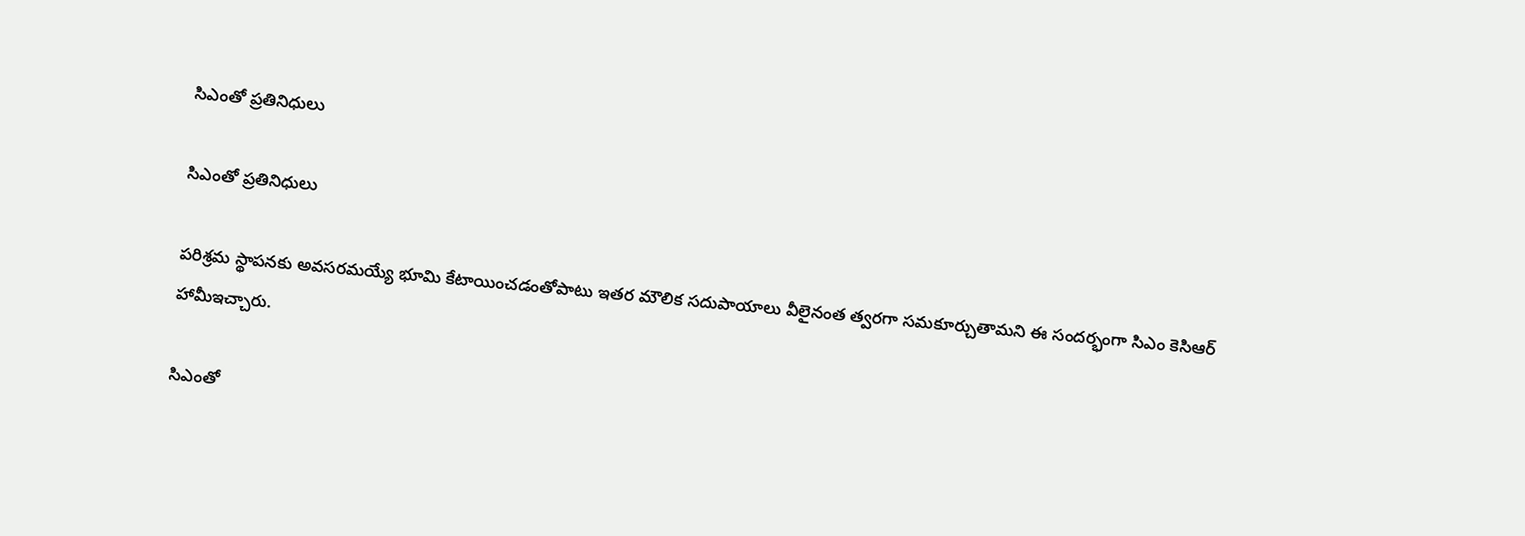సిఎంతో ప్రతినిధులు

సిఎంతో ప్రతినిధులు

పరిశ్రమ స్థాపనకు అవసరమయ్యే భూమి కేటాయించడంతోపాటు ఇతర మౌలిక సదుపాయాలు వీలైనంత త్వరగా సమకూర్చుతామని ఈ సందర్భంగా సిఎం కెసిఆర్ హామీఇచ్చారు.

సిఎంతో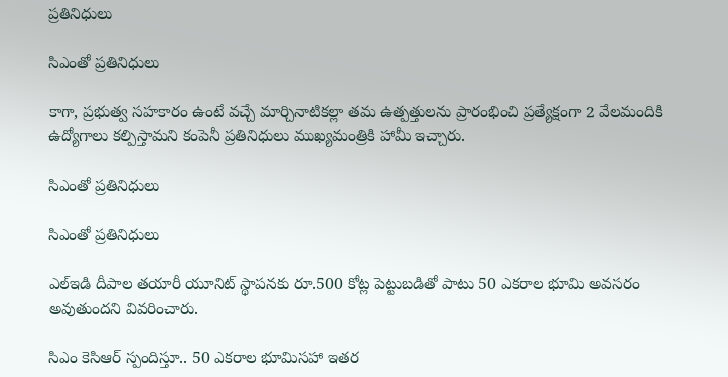ప్రతినిధులు

సిఎంతో ప్రతినిధులు

కాగా, ప్రభుత్వ సహకారం ఉంటే వచ్చే మార్చినాటికల్లా తమ ఉత్పత్తులను ప్రారంభించి ప్రత్యేక్షంగా 2 వేలమందికి ఉద్యోగాలు కల్పిస్తామని కంపెనీ ప్రతినిధులు ముఖ్యమంత్రికి హామీ ఇచ్చారు.

సిఎంతో ప్రతినిధులు

సిఎంతో ప్రతినిధులు

ఎల్‌ఇడి దీపాల తయారీ యూనిట్ స్థాపనకు రూ.500 కోట్ల పెట్టుబడితో పాటు 50 ఎకరాల భూమి అవసరం అవుతుందని వివరించారు.

సిఎం కెసిఆర్ స్పందిస్తూ.. 50 ఎకరాల భూమిసహా ఇతర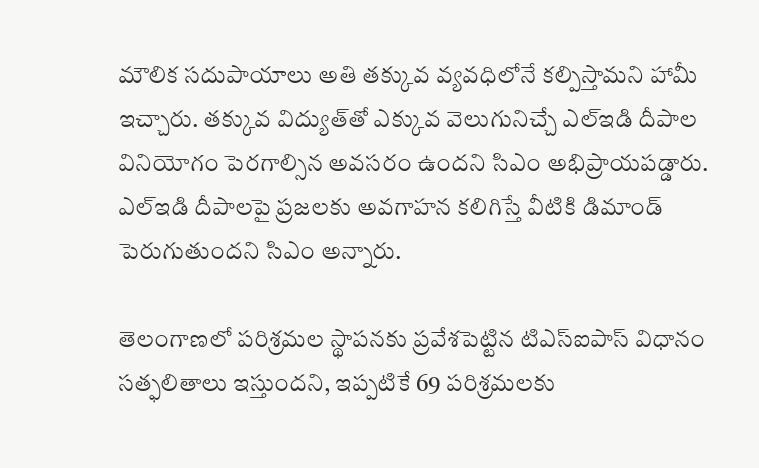మౌలిక సదుపాయాలు అతి తక్కువ వ్యవధిలోనే కల్పిస్తామని హామీ ఇచ్చారు. తక్కువ విద్యుత్‌తో ఎక్కువ వెలుగునిచ్చే ఎల్‌ఇడి దీపాల వినియోగం పెరగాల్సిన అవసరం ఉందని సిఎం అభిప్రాయపడ్డారు. ఎల్‌ఇడి దీపాలపై ప్రజలకు అవగాహన కలిగిస్తే వీటికి డిమాండ్ పెరుగుతుందని సిఎం అన్నారు.

తెలంగాణలో పరిశ్రమల స్థాపనకు ప్రవేశపెట్టిన టిఎస్‌ఐపాస్ విధానం సత్ఫలితాలు ఇస్తుందని, ఇప్పటికే 69 పరిశ్రమలకు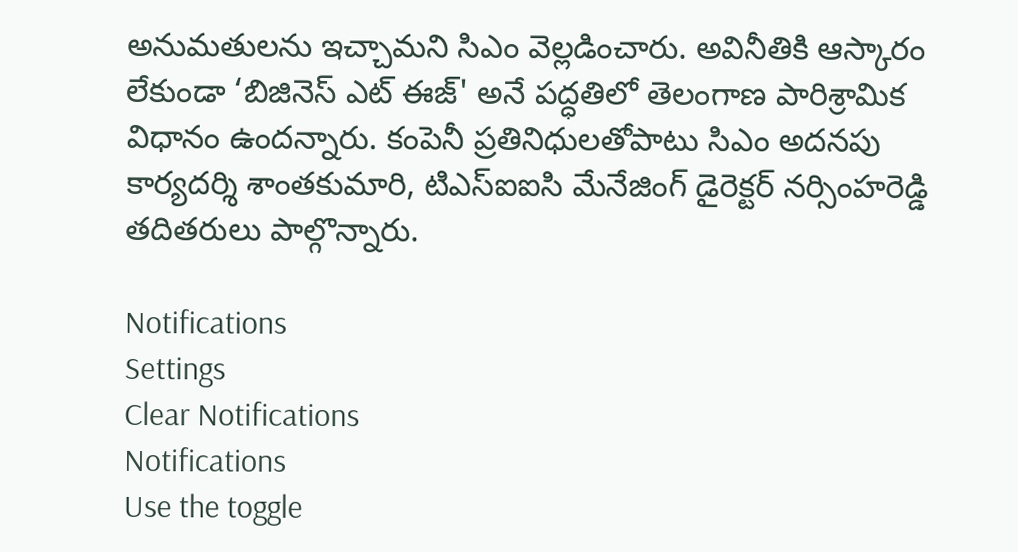అనుమతులను ఇచ్చామని సిఎం వెల్లడించారు. అవినీతికి ఆస్కారం లేకుండా ‘బిజినెస్ ఎట్ ఈజ్' అనే పద్ధతిలో తెలంగాణ పారిశ్రామిక విధానం ఉందన్నారు. కంపెనీ ప్రతినిధులతోపాటు సిఎం అదనపు కార్యదర్శి శాంతకుమారి, టిఎస్‌ఐఐసి మేనేజింగ్ డైరెక్టర్ నర్సింహరెడ్డి తదితరులు పాల్గొన్నారు.

Notifications
Settings
Clear Notifications
Notifications
Use the toggle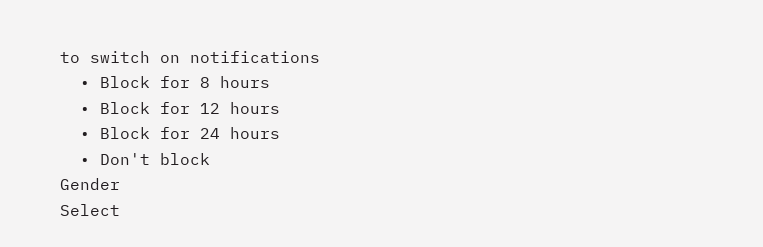to switch on notifications
  • Block for 8 hours
  • Block for 12 hours
  • Block for 24 hours
  • Don't block
Gender
Select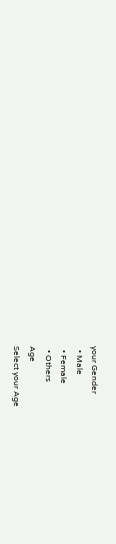your Gender
  • Male
  • Female
  • Others
Age
Select your Age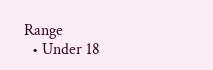Range
  • Under 18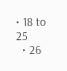• 18 to 25
  • 26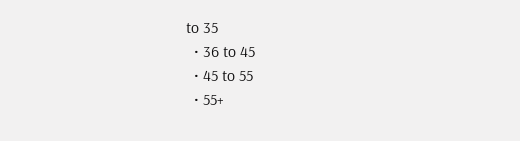to 35
  • 36 to 45
  • 45 to 55
  • 55+